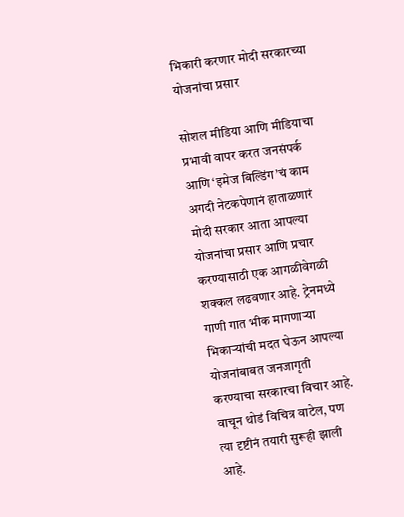भिकारी करणार मोदी सरकारच्या योजनांचा प्रसार

सोशल मीडिया आणि मीडियाचा प्रभावी वापर करत जनसंपर्क आणि ‘इमेज बिल्डिंग’चं काम अगदी नेटकपेणानं हाताळणारं मोदी सरकार आता आपल्या योजनांचा प्रसार आणि प्रचार करण्यासाठी एक आगळीवेगळी शक्कल लढवणार आहे. ट्रेनमध्ये गाणी गात भीक मागणाऱ्या भिकाऱ्यांची मदत घेऊन आपल्या योजनांबाबत जनजागृती करण्याचा सरकारचा विचार आहे. वाचून थोडं विचित्र वाटेल, पण त्या दृष्टीनं तयारी सुरूही झाली आहे.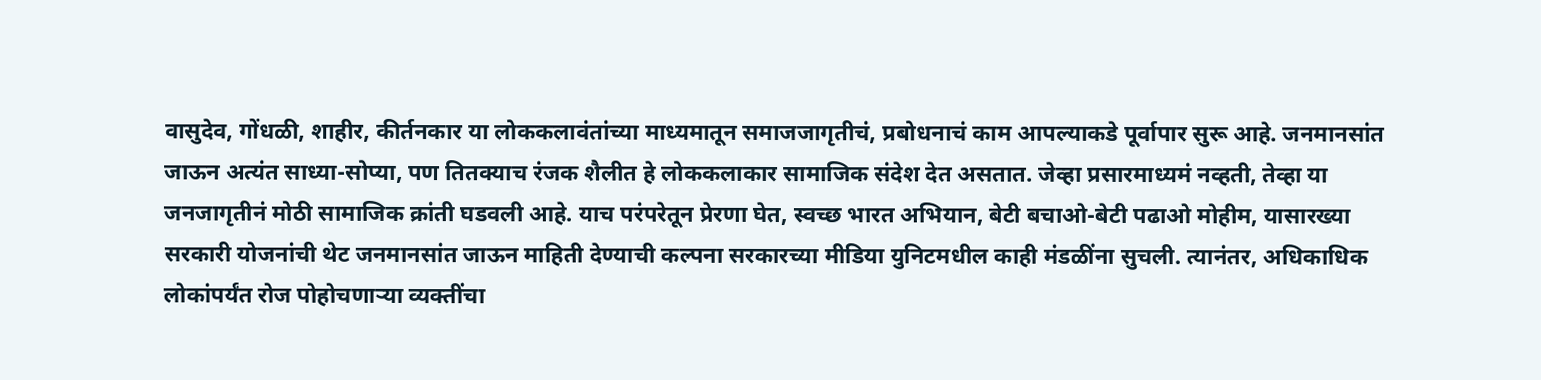वासुदेव, गोंधळी, शाहीर, कीर्तनकार या लोककलावंतांच्या माध्यमातून समाजजागृतीचं, प्रबोधनाचं काम आपल्याकडे पूर्वापार सुरू आहे. जनमानसांत जाऊन अत्यंत साध्या-सोप्या, पण तितक्याच रंजक शैलीत हे लोककलाकार सामाजिक संदेश देत असतात. जेव्हा प्रसारमाध्यमं नव्हती, तेव्हा या जनजागृतीनं मोठी सामाजिक क्रांती घडवली आहे. याच परंपरेतून प्रेरणा घेत, स्वच्छ भारत अभियान, बेटी बचाओ-बेटी पढाओ मोहीम, यासारख्या सरकारी योजनांची थेट जनमानसांत जाऊन माहिती देण्याची कल्पना सरकारच्या मीडिया युनिटमधील काही मंडळींना सुचली. त्यानंतर, अधिकाधिक लोकांपर्यंत रोज पोहोचणाऱ्या व्यक्तींचा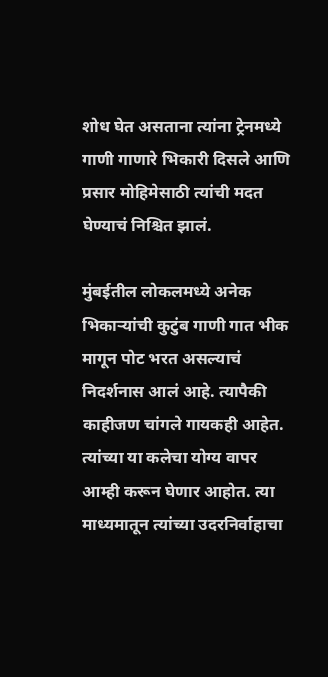शोध घेत असताना त्यांना ट्रेनमध्ये गाणी गाणारे भिकारी दिसले आणि प्रसार मोहिमेसाठी त्यांची मदत घेण्याचं निश्चित झालं.

मुंबईतील लोकलमध्ये अनेक भिकाऱ्यांची कुटुंब गाणी गात भीक मागून पोट भरत असल्याचं निदर्शनास आलं आहे. त्यापैकी काहीजण चांगले गायकही आहेत. त्यांच्या या कलेचा योग्य वापर आम्ही करून घेणार आहोत. त्या माध्यमातून त्यांच्या उदरनिर्वाहाचा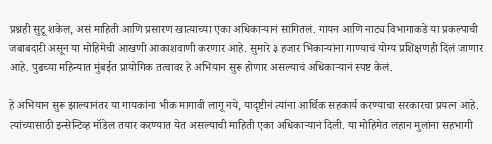प्रश्नही सुटू शकेल, असं माहिती आणि प्रसारण खात्याच्या एका अधिकाऱ्यानं सांगितलं. गायन आणि नाट्य विभागाकडे या प्रकल्पाची जबाबदारी असून या मोहिमेची आखणी आकाशवाणी करणार आहे. सुमारे ३ हजार भिकाऱ्यांना गाण्याचं योग्य प्रशिक्षणही दिलं जाणार आहे. पुढच्या महिन्यात मुंबईत प्रायोगिक तत्वावर हे अभियान सुरू होणार असल्याचं अधिकाऱ्यानं स्पष्ट केलं.

हे अभियान सुरू झाल्यानंतर या गायकांना भीक मागावी लागू नये, यादृष्टीनं त्यांना आर्थिक सहकार्य करण्याचा सरकारचा प्रयत्न आहे. त्यांच्यासाठी इन्सेन्टिव्ह मॉडेल तयार करण्यात येत असल्याची माहिती एका अधिकाऱ्यानं दिली. या मोहिमेत लहान मुलांना सहभागी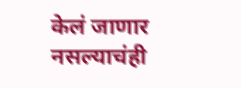केलं जाणार नसल्याचंही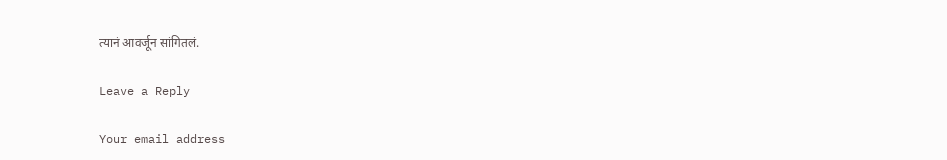त्यानं आवर्जून सांगितलं.

Leave a Reply

Your email address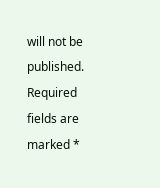will not be published. Required fields are marked *